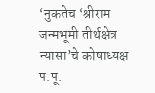‘नुकतेच ‘श्रीराम जन्मभूमी तीर्थक्षेत्र न्यासा’चे कोषाध्यक्ष प.पू.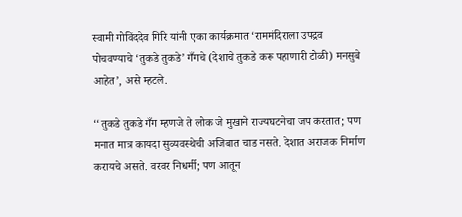स्वामी गोविंददेव गिरि यांनी एका कार्यक्रमात ‘राममंदिराला उपद्रव पोचवण्याचे ‘तुकडे तुकडे’ गँगचे (देशाचे तुकडे करू पहाणारी टोळी) मनसुबे आहेत’, असे म्हटले.

‘‘तुकडे तुकडे गँग म्हणजे ते लोक जे मुखाने राज्यघटनेचा जप करतात; पण मनात मात्र कायदा सुव्यवस्थेची अजिबात चाड नसते. देशात अराजक निर्माण करायचे असते. वरवर निधर्मी; पण आतून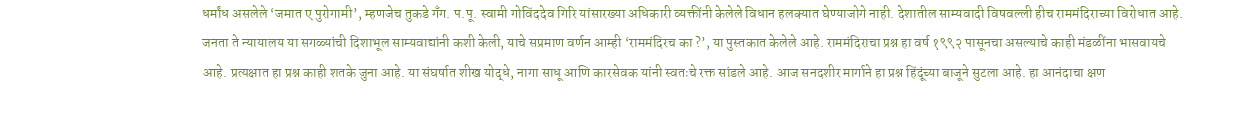धर्मांध असलेले ‘जमात ए पुरोगामी’, म्हणजेच तुकडे गँग. प.पू. स्वामी गोविंददेव गिरि यांसारख्या अधिकारी व्यक्तींनी केलेले विधान हलक्यात घेण्याजोगे नाही. देशातील साम्यवादी विषवल्ली हीच राममंदिराच्या विरोधात आहे. जनता ते न्यायालय या सगळ्यांची दिशाभूल साम्यवाद्यांनी कशी केली, याचे सप्रमाण वर्णन आम्ही ‘राममंदिरच का ?’, या पुस्तकात केलेले आहे. राममंदिराचा प्रश्न हा वर्ष १९९२ पासूनचा असल्याचे काही मंडळींना भासवायचे आहे. प्रत्यक्षात हा प्रश्न काही शतके जुना आहे. या संघर्षात शीख योद्धे, नागा साधू आणि कारसेवक यांनी स्वतःचे रक्त सांडले आहे. आज सनदशीर मार्गाने हा प्रश्न हिंदूंच्या बाजूने सुटला आहे. हा आनंदाचा क्षण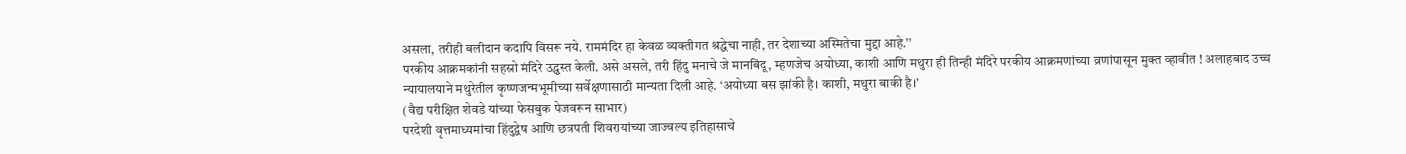असला, तरीही बलीदान कदापि विसरू नये. राममंदिर हा केवळ व्यक्तीगत श्रद्धेचा नाही, तर देशाच्या अस्मितेचा मुद्दा आहे.’’
परकीय आक्रमकांनी सहस्रो मंदिरे उद्ध्वस्त केली. असे असले, तरी हिंदु मनाचे जे मानबिंदू, म्हणजेच अयोध्या, काशी आणि मथुरा ही तिन्ही मंदिरे परकीय आक्रमणांच्या व्रणांपासून मुक्त व्हावीत ! अलाहबाद उच्च न्यायालयाने मथुरेतील कृष्णजन्मभूमीच्या सर्वेक्षणासाठी मान्यता दिली आहे. ‘अयोध्या बस झांकी है। काशी, मथुरा बाकी है।’
(वैद्य परीक्षित शेवडे यांच्या फेसबुक पेजवरून साभार)
परदेशी वृत्तमाध्यमांचा हिंदुद्वेष आणि छत्रपती शिवरायांच्या जाज्वल्य इतिहासाचे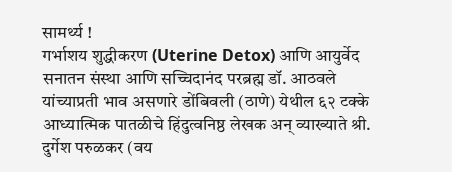सामर्थ्य !
गर्भाशय शुद्धीकरण (Uterine Detox) आणि आयुर्वेद
सनातन संस्था आणि सच्चिदानंद परब्रह्म डॉ. आठवले यांच्याप्रती भाव असणारे डोंबिवली (ठाणे) येथील ६२ टक्के आध्यात्मिक पातळीचे हिंदुत्वनिष्ठ लेखक अन् व्याख्याते श्री. दुर्गेश परुळकर (वय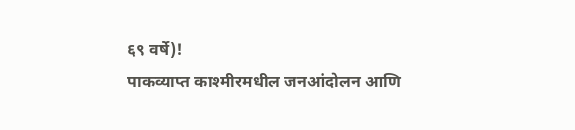६९ वर्षे)!
पाकव्याप्त काश्मीरमधील जनआंदोलन आणि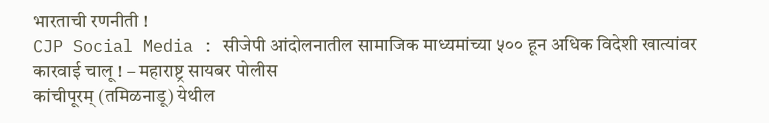भारताची रणनीती !
CJP Social Media : सीजेपी आंदोलनातील सामाजिक माध्यमांच्या ५०० हून अधिक विदेशी खात्यांवर कारवाई चालू ! – महाराष्ट्र सायबर पोलीस
कांचीपूरम् (तमिळनाडू) येथील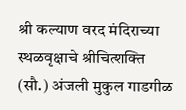श्री कल्याण वरद मंदिराच्या स्थळवृक्षाचे श्रीचित्शक्ति (सौ.) अंजली मुकुल गाडगीळ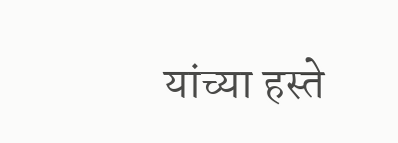यांच्या हस्ते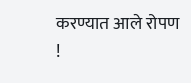करण्यात आले रोपण !